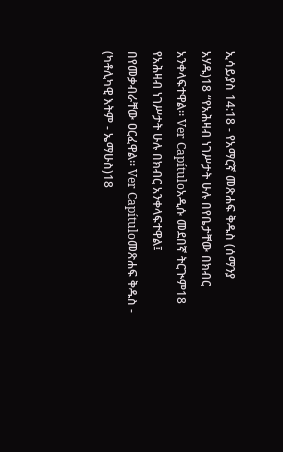ኢሳይያስ 14:18 - የአማርኛ መጽሐፍ ቅዱስ (ሰማንያ አሃዱ)18 “የአሕዛብ ነገሥታት ሁሉ በየቤታቸው በክብር አንቀላፍተዋል። Ver Capítuloአዲሱ መደበኛ ትርጒም18 የአሕዛብ ነገሥታት ሁሉ በክብር አንቀላፍተዋል፤ በየመቃብራቸው ዐርፈዋል። Ver Capítuloመጽሐፍ ቅዱስ - (ካቶሊካዊ እትም - ኤማሁስ)18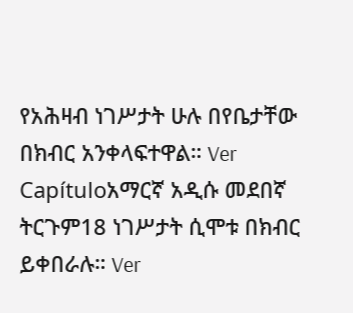የአሕዛብ ነገሥታት ሁሉ በየቤታቸው በክብር አንቀላፍተዋል። Ver Capítuloአማርኛ አዲሱ መደበኛ ትርጉም18 ነገሥታት ሲሞቱ በክብር ይቀበራሉ። Ver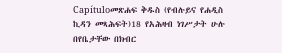Capítuloመጽሐፍ ቅዱስ (የብሉይና የሐዲስ ኪዳን መጻሕፍት)18 የአሕዛብ ነገሥታት ሁሉ በየቤታቸው በክብር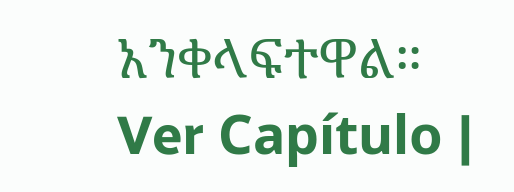አንቀላፍተዋል። Ver Capítulo |